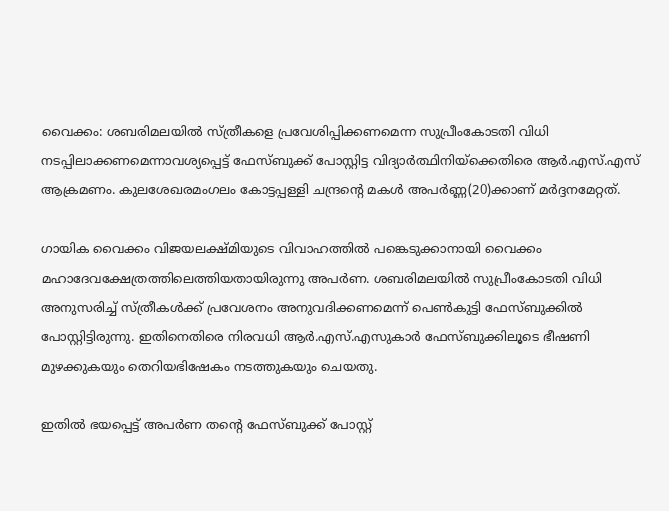വൈക്കം: ശബരിമലയില്‍ സ്ത്രീകളെ പ്രവേശിപ്പിക്കണമെന്ന സുപ്രീംകോടതി വിധി നടപ്പിലാക്കണമെന്നാവശ്യപ്പെട്ട് ഫേസ്ബുക്ക് പോസ്റ്റിട്ട വിദ്യാര്‍ത്ഥിനിയ്‌ക്കെതിരെ ആര്‍.എസ്.എസ് ആക്രമണം. കുലശേഖരമംഗലം കോട്ടപ്പള്ളി ചന്ദ്രന്റെ മകള്‍ അപര്‍ണ്ണ(20)ക്കാണ് മര്‍ദ്ദനമേറ്റത്.

ഗായിക വൈക്കം വിജയലക്ഷ്മിയുടെ വിവാഹത്തില്‍ പങ്കെടുക്കാനായി വൈക്കം മഹാദേവക്ഷേത്രത്തിലെത്തിയതായിരുന്നു അപര്‍ണ. ശബരിമലയില്‍ സുപ്രീംകോടതി വിധി അനുസരിച്ച് സ്ത്രീകള്‍ക്ക് പ്രവേശനം അനുവദിക്കണമെന്ന് പെണ്‍കുട്ടി ഫേസ്ബുക്കില്‍ പോസ്റ്റിട്ടിരുന്നു. ഇതിനെതിരെ നിരവധി ആര്‍.എസ്.എസുകാര്‍ ഫേസ്ബുക്കിലൂടെ ഭീഷണി മുഴക്കുകയും തെറിയഭിഷേകം നടത്തുകയും ചെയതു.

ഇതില്‍ ഭയപ്പെട്ട് അപര്‍ണ തന്റെ ഫേസ്ബുക്ക് പോസ്റ്റ്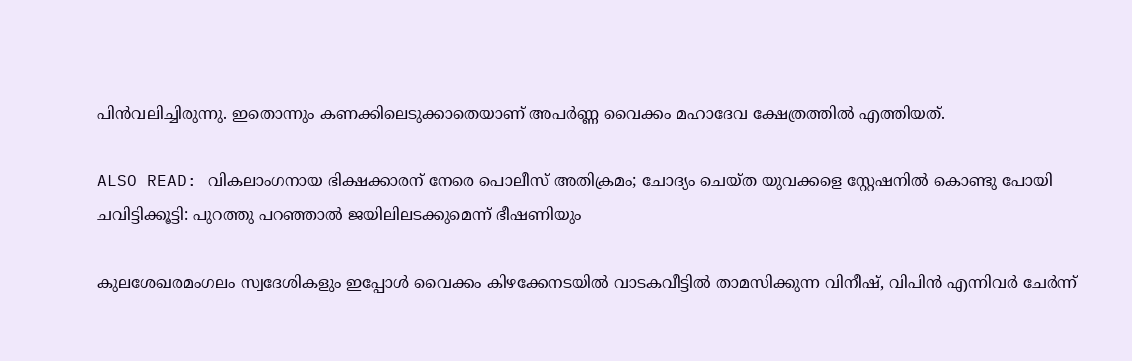പിന്‍വലിച്ചിരുന്നു. ഇതൊന്നും കണക്കിലെടുക്കാതെയാണ് അപര്‍ണ്ണ വൈക്കം മഹാദേവ ക്ഷേത്രത്തില്‍ എത്തിയത്.

ALSO READ: വികലാംഗനായ ഭിക്ഷക്കാരന് നേരെ പൊലീസ് അതിക്രമം; ചോദ്യം ചെയ്ത യുവക്കളെ സ്റ്റേഷനില്‍ കൊണ്ടു പോയി ചവിട്ടിക്കൂട്ടി: പുറത്തു പറഞ്ഞാല്‍ ജയിലിലടക്കുമെന്ന് ഭീഷണിയും

കുലശേഖരമംഗലം സ്വദേശികളും ഇപ്പോള്‍ വൈക്കം കിഴക്കേനടയില്‍ വാടകവീട്ടില്‍ താമസിക്കുന്ന വിനീഷ്, വിപിന്‍ എന്നിവര്‍ ചേര്‍ന്ന്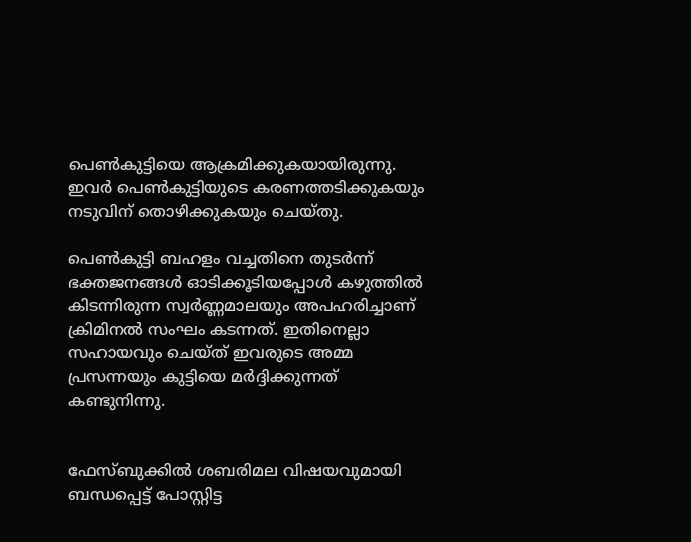പെണ്‍കുട്ടിയെ ആക്രമിക്കുകയായിരുന്നു. ഇവര്‍ പെണ്‍കുട്ടിയുടെ കരണത്തടിക്കുകയും നടുവിന് തൊഴിക്കുകയും ചെയ്തു.

പെണ്‍കുട്ടി ബഹളം വച്ചതിനെ തുടര്‍ന്ന് ഭക്തജനങ്ങള്‍ ഓടിക്കൂടിയപ്പോള്‍ കഴുത്തില്‍ കിടന്നിരുന്ന സ്വര്‍ണ്ണമാലയും അപഹരിച്ചാണ് ക്രിമിനല്‍ സംഘം കടന്നത്. ഇതിനെല്ലാ സഹായവും ചെയ്ത് ഇവരുടെ അമ്മ പ്രസന്നയും കുട്ടിയെ മര്‍ദ്ദിക്കുന്നത് കണ്ടുനിന്നു.


ഫേസ്ബുക്കില്‍ ശബരിമല വിഷയവുമായി ബന്ധപ്പെട്ട് പോസ്റ്റിട്ട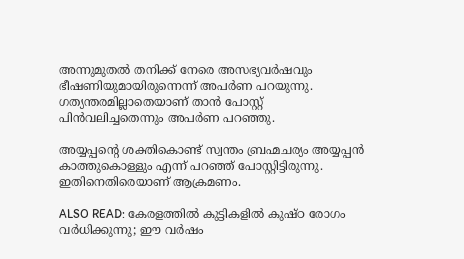അന്നുമുതല്‍ തനിക്ക് നേരെ അസഭ്യവര്‍ഷവും ഭീഷണിയുമായിരുന്നെന്ന് അപര്‍ണ പറയുന്നു. ഗത്യന്തരമില്ലാതെയാണ് താന്‍ പോസ്റ്റ് പിന്‍വലിച്ചതെന്നും അപര്‍ണ പറഞ്ഞു.

അയ്യപ്പന്റെ ശക്തികൊണ്ട് സ്വന്തം ബ്രഹ്മചര്യം അയ്യപ്പന്‍ കാത്തുകൊള്ളും എന്ന് പറഞ്ഞ് പോസ്റ്റിട്ടിരുന്നു. ഇതിനെതിരെയാണ് ആക്രമണം.

ALSO READ: കേരളത്തില്‍ കുട്ടികളില്‍ കുഷ്ഠ രോഗം വര്‍ധിക്കുന്നു; ഈ വര്‍ഷം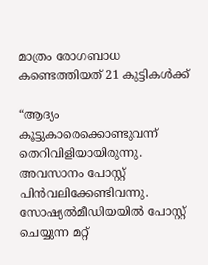മാത്രം രോഗബാധ കണ്ടെത്തിയത് 21 കുട്ടികള്‍ക്ക്

“ആദ്യം കൂട്ടുകാരെക്കൊണ്ടുവന്ന് തെറിവിളിയായിരുന്നു. അവസാനം പോസ്റ്റ് പിന്‍വലിക്കേണ്ടിവന്നു. സോഷ്യല്‍മീഡിയയില്‍ പോസ്റ്റ് ചെയ്യുന്ന മറ്റ്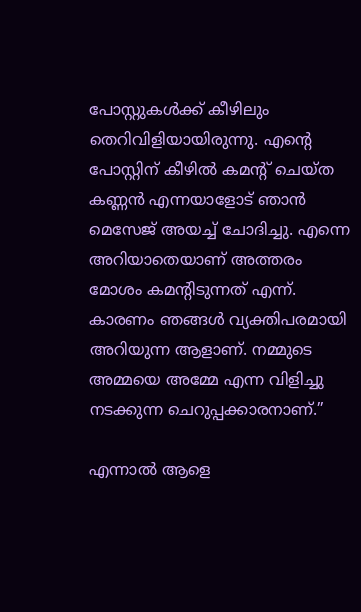പോസ്റ്റുകള്‍ക്ക് കീഴിലും തെറിവിളിയായിരുന്നു. എന്റെ പോസ്റ്റിന് കീഴില്‍ കമന്റ് ചെയ്ത കണ്ണന്‍ എന്നയാളോട് ഞാന്‍ മെസേജ് അയച്ച് ചോദിച്ചു. എന്നെ അറിയാതെയാണ് അത്തരം മോശം കമന്റിടുന്നത് എന്ന്. കാരണം ഞങ്ങള്‍ വ്യക്തിപരമായി അറിയുന്ന ആളാണ്. നമ്മുടെ അമ്മയെ അമ്മേ എന്ന വിളിച്ചു നടക്കുന്ന ചെറുപ്പക്കാരനാണ്.”

എന്നാല്‍ ആളെ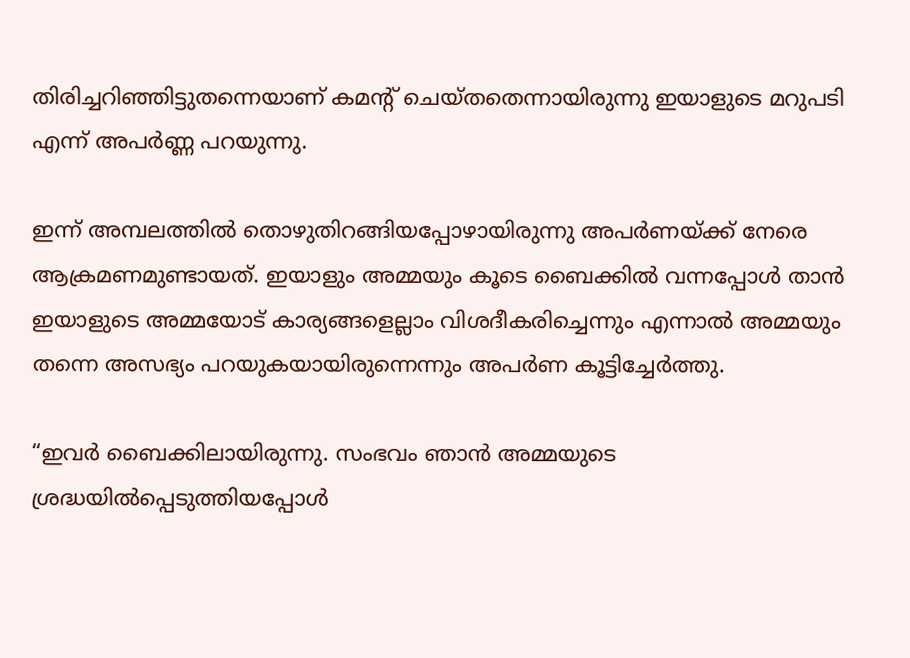തിരിച്ചറിഞ്ഞിട്ടുതന്നെയാണ് കമന്റ് ചെയ്തതെന്നായിരുന്നു ഇയാളുടെ മറുപടി എന്ന് അപര്‍ണ്ണ പറയുന്നു.

ഇന്ന് അമ്പലത്തില്‍ തൊഴുതിറങ്ങിയപ്പോഴായിരുന്നു അപര്‍ണയ്ക്ക് നേരെ ആക്രമണമുണ്ടായത്. ഇയാളും അമ്മയും കൂടെ ബൈക്കില്‍ വന്നപ്പോള്‍ താന്‍ ഇയാളുടെ അമ്മയോട് കാര്യങ്ങളെല്ലാം വിശദീകരിച്ചെന്നും എന്നാല്‍ അമ്മയും തന്നെ അസഭ്യം പറയുകയായിരുന്നെന്നും അപര്‍ണ കൂട്ടിച്ചേര്‍ത്തു.

“ഇവര്‍ ബൈക്കിലായിരുന്നു. സംഭവം ഞാന്‍ അമ്മയുടെ ശ്രദ്ധയില്‍പ്പെടുത്തിയപ്പോള്‍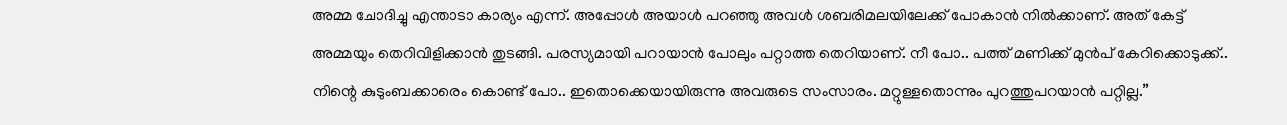അമ്മ ചോദിച്ചു എന്താടാ കാര്യം എന്ന്. അപ്പോള്‍ അയാള്‍ പറഞ്ഞു അവള്‍ ശബരിമലയിലേക്ക് പോകാന്‍ നില്‍ക്കാണ്. അത് കേട്ട് അമ്മയും തെറിവിളിക്കാന്‍ തുടങ്ങി. പരസ്യമായി പറായാന്‍ പോലും പറ്റാത്ത തെറിയാണ്. നീ പോ.. പത്ത് മണിക്ക് മുന്‍പ് കേറിക്കൊടുക്ക്.. നിന്റെ കുടുംബക്കാരെം കൊണ്ട് പോ.. ഇതൊക്കെയായിരുന്നു അവരുടെ സംസാരം. മറ്റുള്ളതൊന്നും പുറത്തുപറയാന്‍ പറ്റില്ല.”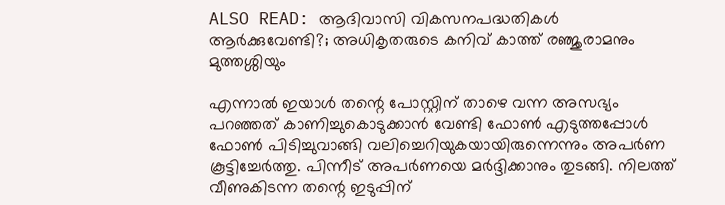ALSO READ: ആദിവാസി വികസനപദ്ധതികള്‍ ആര്‍ക്കുവേണ്ടി?; അധികൃതരുടെ കനിവ് കാത്ത് രഞ്ജുരാമനും മുത്തശ്ശിയും

എന്നാല്‍ ഇയാള്‍ തന്റെ പോസ്റ്റിന് താഴെ വന്ന അസഭ്യം പറഞ്ഞത് കാണിച്ചുകൊടുക്കാന്‍ വേണ്ടി ഫോണ്‍ എടുത്തപ്പോള്‍ ഫോണ്‍ പിടിച്ചുവാങ്ങി വലിച്ചെറിയുകയായിരുന്നെന്നും അപര്‍ണ കൂട്ടിച്ചേര്‍ത്തു. പിന്നീട് അപര്‍ണയെ മര്‍ദ്ദിക്കാനും തുടങ്ങി. നിലത്ത് വീണുകിടന്ന തന്റെ ഇടുപ്പിന്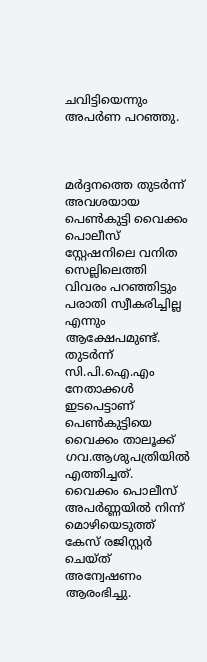ചവിട്ടിയെന്നും അപര്‍ണ പറഞ്ഞു.



മര്‍ദ്ദനത്തെ തുടര്‍ന്ന് അവശയായ പെണ്‍കുട്ടി വൈക്കം പൊലീസ് സ്റ്റേഷനിലെ വനിത സെല്ലിലെത്തി വിവരം പറഞ്ഞിട്ടും പരാതി സ്വീകരിച്ചില്ല എന്നും ആക്ഷേപമുണ്ട്. തുടര്‍ന്ന് സി.പി.ഐ.എം നേതാക്കള്‍ ഇടപെട്ടാണ് പെണ്‍കുട്ടിയെ വൈക്കം താലൂക്ക് ഗവ.ആശുപത്രിയില്‍ എത്തിച്ചത്. വൈക്കം പൊലീസ് അപര്‍ണ്ണയില്‍ നിന്ന് മൊഴിയെടുത്ത് കേസ് രജിസ്റ്റര്‍ ചെയ്ത് അന്വേഷണം ആരംഭിച്ചു.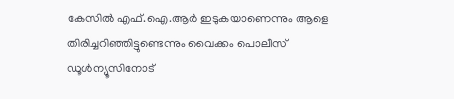കേസില്‍ എഫ്.ഐ.ആര്‍ ഇടുകയാണെന്നും ആളെ തിരിച്ചറിഞ്ഞിട്ടുണ്ടെന്നും വൈക്കം പൊലീസ് ഡൂള്‍ന്യൂസിനോട്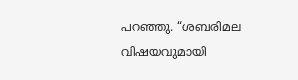പറഞ്ഞു. “ശബരിമല വിഷയവുമായി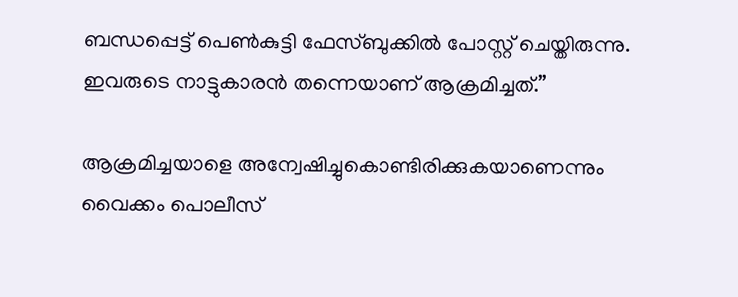ബന്ധപ്പെട്ട് പെണ്‍കുട്ടി ഫേസ്ബുക്കില്‍ പോസ്റ്റ് ചെയ്തിരുന്നു. ഇവരുടെ നാട്ടുകാരന്‍ തന്നെയാണ് ആക്രമിച്ചത്.”

ആക്രമിച്ചയാളെ അന്വേഷിച്ചുകൊണ്ടിരിക്കുകയാണെന്നും വൈക്കം പൊലീസ്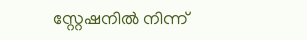സ്റ്റേഷനില്‍ നിന്ന്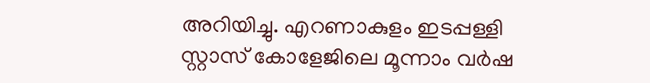അറിയിച്ചു. എറണാകുളം ഇടപ്പള്ളി സ്റ്റാസ് കോളേജിലെ മൂന്നാം വര്‍ഷ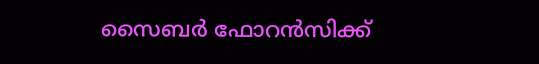സൈബര്‍ ഫോറന്‍സിക്ക്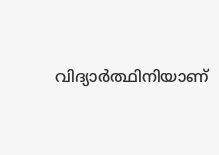വിദ്യാര്‍ത്ഥിനിയാണ്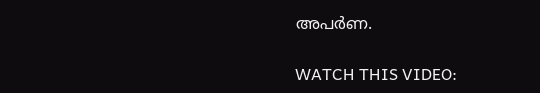അപര്‍ണ.

WATCH THIS VIDEO: